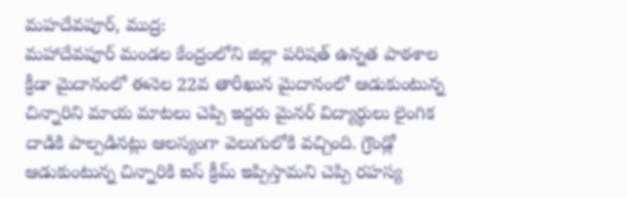మహదేవపూర్, ముద్ర:
మహాదేవపూర్ మండల కేంద్రంలోని జిల్లా పరిషత్ ఉన్నత పాఠశాల క్రీడా మైదానంలో ఈనెల 22వ తారీఖున మైదానంలో ఆడుకుంటున్న చిన్నారిని మాయ మాటలు చెప్పి ఇద్దరు మైనర్ విద్యార్థులు లైంగిక దాడికి పాల్పడినట్లు ఆలస్యంగా వెలుగులోకి వచ్చింది. గ్రౌండ్లో ఆడుకుంటున్న చిన్నారికి ఐస్ క్రీమ్ ఇప్పిస్తామని చెప్పి రహస్య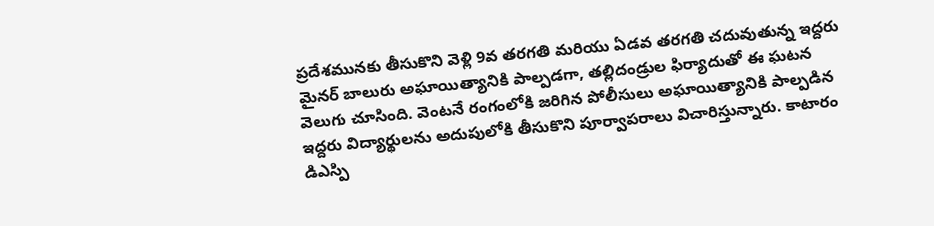ప్రదేశమునకు తీసుకొని వెళ్లి 9వ తరగతి మరియు ఏడవ తరగతి చదువుతున్న ఇద్దరు మైనర్ బాలురు అఘాయిత్యానికి పాల్పడగా, తల్లిదండ్రుల ఫిర్యాదుతో ఈ ఘటన వెలుగు చూసింది. వెంటనే రంగంలోకి జరిగిన పోలీసులు అఘాయిత్యానికి పాల్పడిన ఇద్దరు విద్యార్థులను అదుపులోకి తీసుకొని పూర్వాపరాలు విచారిస్తున్నారు. కాటారం డిఎస్పి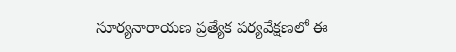సూర్యనారాయణ ప్రత్యేక పర్యవేక్షణలో ఈ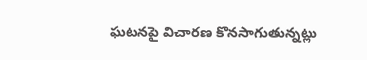ఘటనపై విచారణ కొనసాగుతున్నట్లు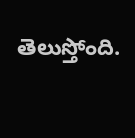తెలుస్తోంది.